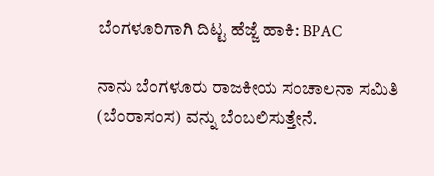ಬೆಂಗಳೂರಿಗಾಗಿ ದಿಟ್ಟ ಹೆಜ್ಜೆ ಹಾಕಿ: BPAC

ನಾನು ಬೆಂಗಳೂರು ರಾಜಕೀಯ ಸಂಚಾಲನಾ ಸಮಿತಿ (ಬೆಂರಾಸಂಸ) ವನ್ನು ಬೆಂಬಲಿಸುತ್ತೇನೆ.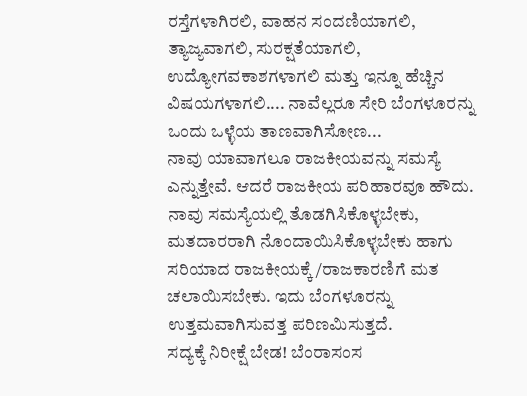ರಸ್ತೆಗಳಾಗಿರಲಿ, ವಾಹನ ಸಂದಣಿಯಾಗಲಿ, ತ್ಯಾಜ್ಯವಾಗಲಿ, ಸುರಕ್ಷತೆಯಾಗಲಿ, ಉದ್ಯೋಗವಕಾಶಗಳಾಗಲಿ ಮತ್ತು ಇನ್ನೂ ಹೆಚ್ಚಿನ ವಿಷಯಗಳಾಗಲಿ.... ನಾವೆಲ್ಲರೂ ಸೇರಿ ಬೆಂಗಳೂರನ್ನು ಒಂದು ಒಳ್ಳೆಯ ತಾಣವಾಗಿಸೋಣ...
ನಾವು ಯಾವಾಗಲೂ ರಾಜಕೀಯವನ್ನು ಸಮಸ್ಯೆ ಎನ್ನುತ್ತೇವೆ. ಆದರೆ ರಾಜಕೀಯ ಪರಿಹಾರವೂ ಹೌದು. ನಾವು ಸಮಸ್ಯೆಯಲ್ಲಿ ತೊಡಗಿಸಿಕೊಳ್ಳಬೇಕು, ಮತದಾರರಾಗಿ ನೊಂದಾಯಿಸಿಕೊಳ್ಳಬೇಕು ಹಾಗು ಸರಿಯಾದ ರಾಜಕೀಯಕ್ಕೆ/ರಾಜಕಾರಣಿಗೆ ಮತ ಚಲಾಯಿಸಬೇಕು. ಇದು ಬೆಂಗಳೂರನ್ನು ಉತ್ತಮವಾಗಿಸುವತ್ತ ಪರಿಣಮಿಸುತ್ತದೆ.
ಸದ್ಯಕ್ಕೆ ನಿರೀಕ್ಷೆ ಬೇಡ! ಬೆಂರಾಸಂಸ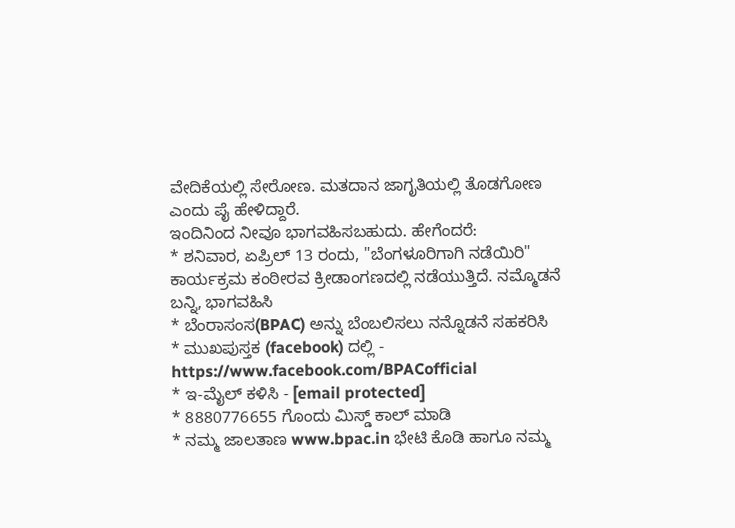ವೇದಿಕೆಯಲ್ಲಿ ಸೇರೋಣ. ಮತದಾನ ಜಾಗೃತಿಯಲ್ಲಿ ತೊಡಗೋಣ ಎಂದು ಪೈ ಹೇಳಿದ್ದಾರೆ.
ಇಂದಿನಿಂದ ನೀವೂ ಭಾಗವಹಿಸಬಹುದು. ಹೇಗೆಂದರೆ:
* ಶನಿವಾರ, ಏಪ್ರಿಲ್ 13 ರಂದು, "ಬೆಂಗಳೂರಿಗಾಗಿ ನಡೆಯಿರಿ" ಕಾರ್ಯಕ್ರಮ ಕಂಠೀರವ ಕ್ರೀಡಾಂಗಣದಲ್ಲಿ ನಡೆಯುತ್ತಿದೆ. ನಮ್ಮೊಡನೆ ಬನ್ನಿ, ಭಾಗವಹಿಸಿ
* ಬೆಂರಾಸಂಸ(BPAC) ಅನ್ನು ಬೆಂಬಲಿಸಲು ನನ್ನೊಡನೆ ಸಹಕರಿಸಿ
* ಮುಖಪುಸ್ತಕ (facebook) ದಲ್ಲಿ - https://www.facebook.com/BPACofficial
* ಇ-ಮೈಲ್ ಕಳಿಸಿ - [email protected]
* 8880776655 ಗೊಂದು ಮಿಸ್ಡ್ ಕಾಲ್ ಮಾಡಿ
* ನಮ್ಮ ಜಾಲತಾಣ www.bpac.in ಭೇಟಿ ಕೊಡಿ ಹಾಗೂ ನಮ್ಮ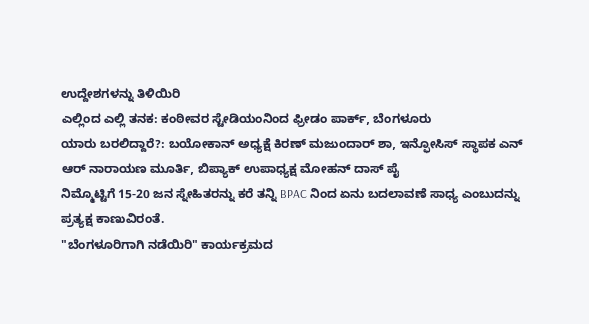ಉದ್ದೇಶಗಳನ್ನು ತಿಳಿಯಿರಿ
ಎಲ್ಲಿಂದ ಎಲ್ಲಿ ತನಕ: ಕಂಠೀವರ ಸ್ಟೇಡಿಯಂನಿಂದ ಫ್ರೀಡಂ ಪಾರ್ಕ್, ಬೆಂಗಳೂರು
ಯಾರು ಬರಲಿದ್ದಾರೆ?: ಬಯೋಕಾನ್ ಅಧ್ಯಕ್ಷೆ ಕಿರಣ್ ಮಜುಂದಾರ್ ಶಾ, ಇನ್ಫೋಸಿಸ್ ಸ್ಥಾಪಕ ಎನ್ ಆರ್ ನಾರಾಯಣ ಮೂರ್ತಿ, ಬಿಪ್ಯಾಕ್ ಉಪಾಧ್ಯಕ್ಷ ಮೋಹನ್ ದಾಸ್ ಪೈ
ನಿಮ್ಮೊಟ್ಟಿಗೆ 15-20 ಜನ ಸ್ನೇಹಿತರನ್ನು ಕರೆ ತನ್ನಿ BPAC ನಿಂದ ಏನು ಬದಲಾವಣೆ ಸಾಧ್ಯ ಎಂಬುದನ್ನು ಪ್ರತ್ಯಕ್ಷ ಕಾಣುವಿರಂತೆ.
"ಬೆಂಗಳೂರಿಗಾಗಿ ನಡೆಯಿರಿ" ಕಾರ್ಯಕ್ರಮದ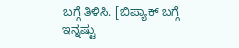ಬಗ್ಗೆ ತಿಳಿಸಿ. [ಬಿಪ್ಯಾಕ್ ಬಗ್ಗೆ ಇನ್ನಷ್ಟು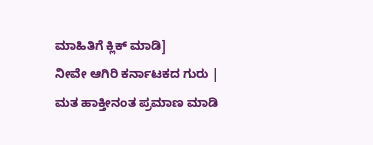ಮಾಹಿತಿಗೆ ಕ್ಲಿಕ್ ಮಾಡಿ]
ನೀವೇ ಆಗಿರಿ ಕರ್ನಾಟಕದ ಗುರು | ಮತ ಹಾಕ್ತೀನಂತ ಪ್ರಮಾಣ ಮಾಡಿ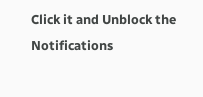Click it and Unblock the Notifications